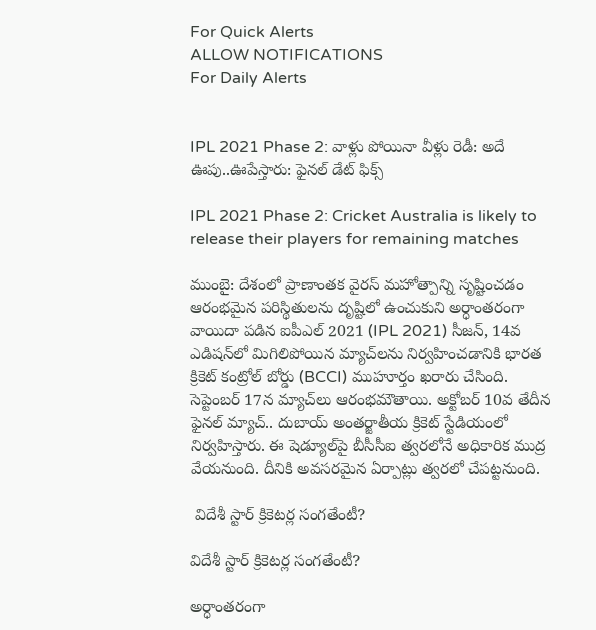For Quick Alerts
ALLOW NOTIFICATIONS
For Daily Alerts


IPL 2021 Phase 2: వాళ్లు పోయినా వీళ్లు రెడీ: అదే ఊపు..ఊపేస్తారు: ఫైనల్ డేట్ ఫిక్స్

IPL 2021 Phase 2: Cricket Australia is likely to release their players for remaining matches

ముంబై: దేశంలో ప్రాణాంతక వైరస్ మహోత్పాన్ని సృష్టించడం ఆరంభమైన పరిస్థితులను దృష్టిలో ఉంచుకుని అర్ధాంతరంగా వాయిదా పడిన ఐపీఎల్ 2021 (IPL 2021) సీజన్, 14వ ఎడిషన్‌లో మిగిలిపోయిన మ్యాచ్‌లను నిర్వహించడానికి భారత క్రికెట్ కంట్రోల్ బోర్డు (BCCI) ముహూర్తం ఖరారు చేసింది. సెప్టెంబర్ 17న మ్యాచ్‌లు ఆరంభమౌతాయి. అక్టోబర్ 10వ తేదీన ఫైనల్ మ్యాచ్.. దుబాయ్ అంతర్జాతీయ క్రికెట్ స్టేడియంలో నిర్వహిస్తారు. ఈ షెడ్యూల్‌పై బీసీసీఐ త్వరలోనే అధికారిక ముద్ర వేయనుంది. దీనికి అవసరమైన ఏర్పాట్లు త్వరలో చేపట్టనుంది.

 విదేశీ స్టార్ క్రికెటర్ల సంగతేంటీ?

విదేశీ స్టార్ క్రికెటర్ల సంగతేంటీ?

అర్ధాంతరంగా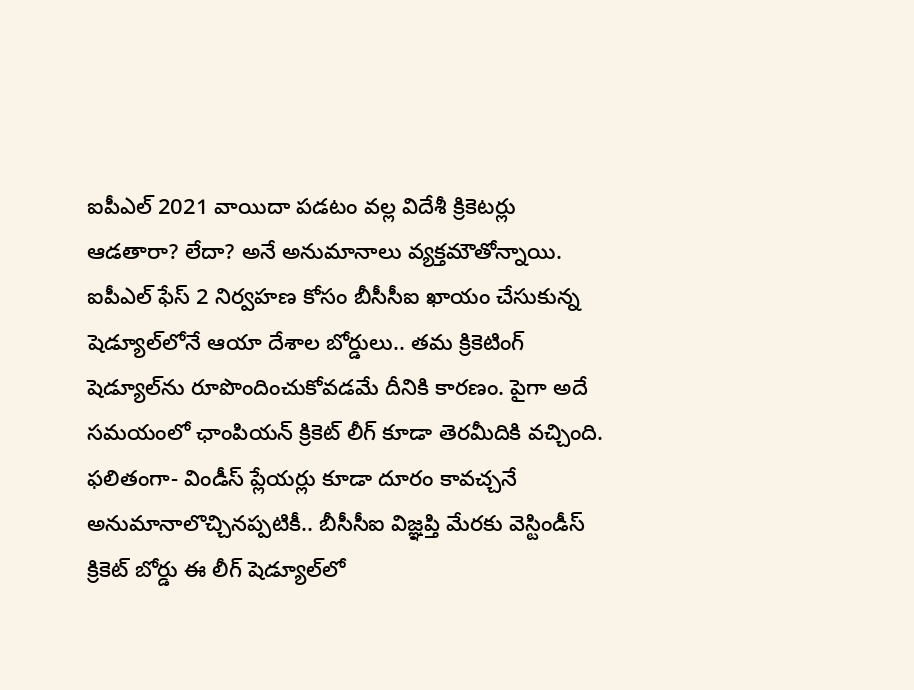ఐపీఎల్ 2021 వాయిదా పడటం వల్ల విదేశీ క్రికెటర్లు ఆడతారా? లేదా? అనే అనుమానాలు వ్యక్తమౌతోన్నాయి. ఐపీఎల్ ఫేస్ 2 నిర్వహణ కోసం బీసీసీఐ ఖాయం చేసుకున్న షెడ్యూల్‌లోనే ఆయా దేశాల బోర్డులు.. తమ క్రికెటింగ్ షెడ్యూల్‌ను రూపొందించుకోవడమే దీనికి కారణం. పైగా అదే సమయంలో ఛాంపియన్ క్రికెట్ లీగ్ కూడా తెరమీదికి వచ్చింది. ఫలితంగా- విండీస్ ప్లేయర్లు కూడా దూరం కావచ్చనే అనుమానాలొచ్చినప్పటికీ.. బీసీసీఐ విజ్ఞప్తి మేరకు వెస్టిండీస్ క్రికెట్ బోర్డు ఈ లీగ్ షెడ్యూల్‌లో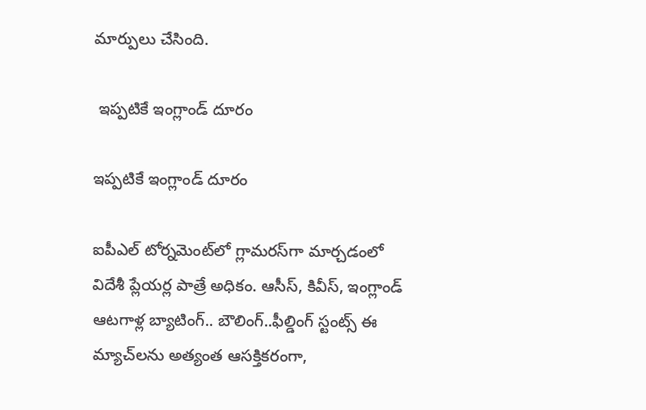మార్పులు చేసింది.

 ఇప్పటికే ఇంగ్లాండ్ దూరం

ఇప్పటికే ఇంగ్లాండ్ దూరం

ఐపీఎల్ టోర్నమెంట్‌లో గ్లామరస్‌గా మార్చడంలో విదేశీ ప్లేయర్ల పాత్రే అధికం. ఆసీస్, కివీస్, ఇంగ్లాండ్ ఆటగాళ్ల బ్యాటింగ్.. బౌలింగ్..ఫీల్డింగ్ స్టంట్స్ ఈ మ్యాచ్‌లను అత్యంత ఆసక్తికరంగా,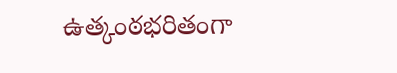ఉత్కంఠభరితంగా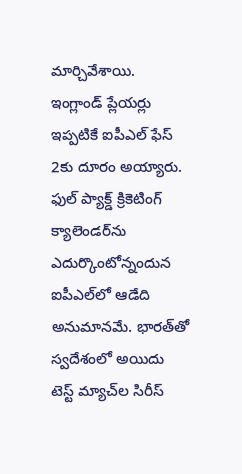మార్చివేశాయి. ఇంగ్లాండ్ ప్లేయర్లు ఇప్పటికే ఐపీఎల్ ఫేస్ 2కు దూరం అయ్యారు. ఫుల్ ప్యాక్డ్ క్రికెటింగ్ క్యాలెండర్‌ను ఎదుర్కొంటోన్నందున ఐపీఎల్‌లో ఆడేది అనుమానమే. భారత్‌తో స్వదేశంలో అయిదు టెస్ట్ మ్యాచ్‌ల సిరీస్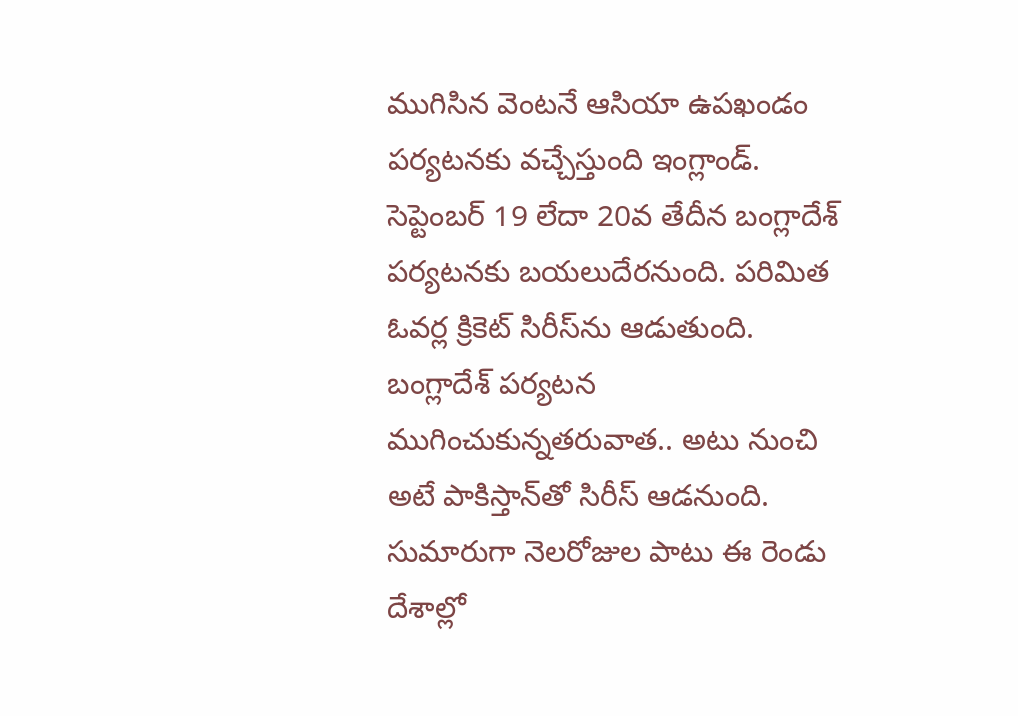ముగిసిన వెంటనే ఆసియా ఉపఖండం పర్యటనకు వచ్చేస్తుంది ఇంగ్లాండ్. సెప్టెంబర్ 19 లేదా 20వ తేదీన బంగ్లాదేశ్ పర్యటనకు బయలుదేరనుంది. పరిమిత ఓవర్ల క్రికెట్ సిరీస్‌ను ఆడుతుంది. బంగ్లాదేశ్ పర్యటన ముగించుకున్నతరువాత.. అటు నుంచి అటే పాకిస్తాన్‌తో సిరీస్ ఆడనుంది. సుమారుగా నెలరోజుల పాటు ఈ రెండు దేశాల్లో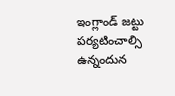ఇంగ్లాండ్ జట్టు పర్యటించాల్సి ఉన్నందున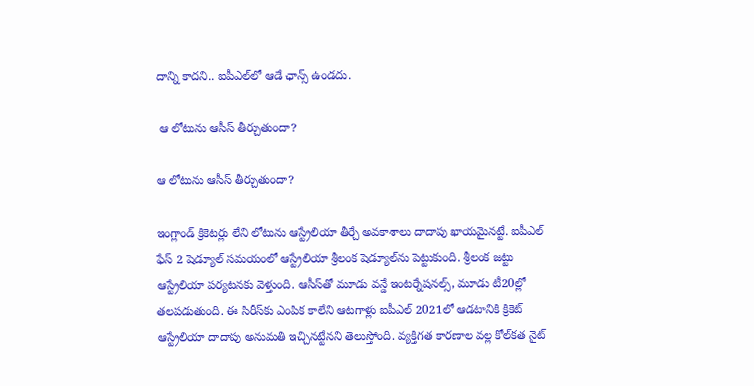దాన్ని కాదని.. ఐపీఎల్‌లో ఆడే ఛాన్స్ ఉండదు.

 ఆ లోటును ఆసీస్ తీర్చుతుందా?

ఆ లోటును ఆసీస్ తీర్చుతుందా?

ఇంగ్లాండ్ క్రికెటర్లు లేని లోటును ఆస్ట్రేలియా తీర్చే అవకాశాలు దాదాపు ఖాయమైనట్టే. ఐపీఎల్ ఫేస్ 2 షెడ్యూల్ సమయంలో ఆస్ట్రేలియా శ్రీలంక షెడ్యూల్‌ను పెట్టుకుంది. శ్రీలంక జట్టు ఆస్ట్రేలియా పర్యటనకు వెళ్తుంది. ఆసీస్‌తో మూడు వన్డే ఇంటర్నేషనల్స్, మూడు టీ20ల్లో తలపడుతుంది. ఈ సిరీస్‌కు ఎంపిక కాలేని ఆటగాళ్లు ఐపీఎల్ 2021లో ఆడటానికి క్రికెట్ ఆస్ట్రేలియా దాదాపు అనుమతి ఇచ్చినట్టేనని తెలుస్తోంది. వ్యక్తిగత కారణాల వల్ల కోల్‌కత నైట్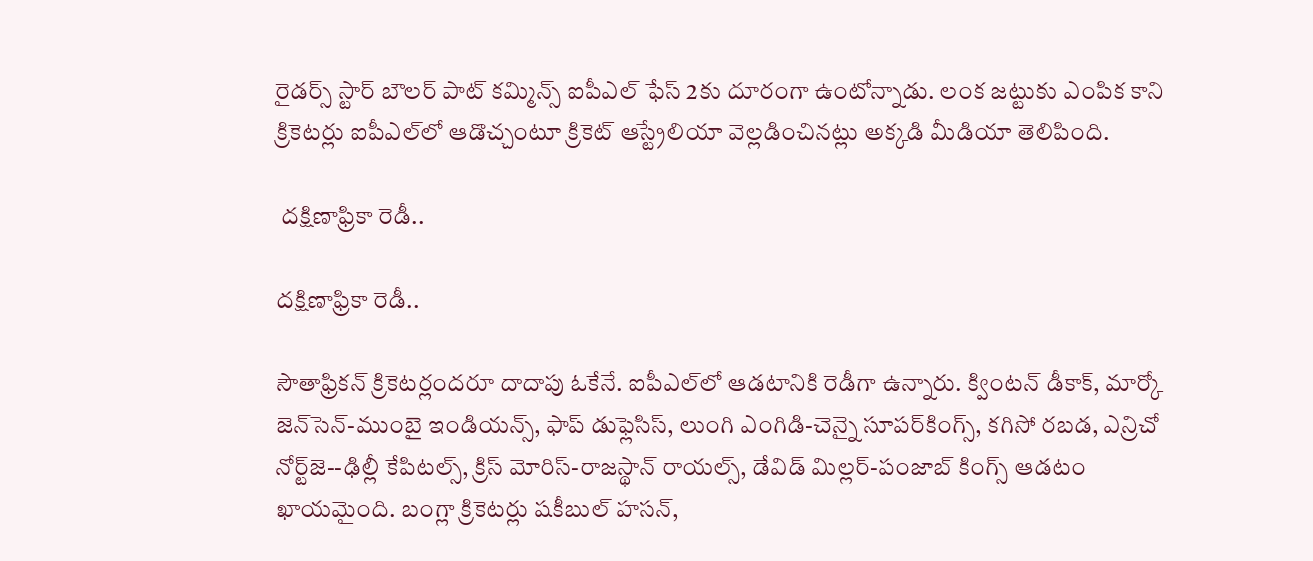రైడర్స్ స్టార్ బౌలర్ పాట్ కమ్మిన్స్ ఐపీఎల్ ఫేస్ 2కు దూరంగా ఉంటోన్నాడు. లంక జట్టుకు ఎంపిక కాని క్రికెటర్లు ఐపీఎల్‌లో ఆడొచ్చంటూ క్రికెట్ ఆస్ట్రేలియా వెల్లడించినట్లు అక్కడి మీడియా తెలిపింది.

 దక్షిణాఫ్రికా రెడీ..

దక్షిణాఫ్రికా రెడీ..

సౌతాఫ్రికన్ క్రికెటర్లందరూ దాదాపు ఓకేనే. ఐపీఎల్‌లో ఆడటానికి రెడీగా ఉన్నారు. క్వింటన్ డీకాక్, మార్కో జెన్‌సెన్-ముంబై ఇండియన్స్, ఫాప్ డుఫ్లెసిస్, లుంగి ఎంగిడి-చెన్నై సూపర్‌కింగ్స్, కగిసో రబడ, ఎన్రిచో నోర్ట్‌జె--ఢిల్లీ కేపిటల్స్, క్రిస్ మోరిస్-రాజస్థాన్ రాయల్స్, డేవిడ్ మిల్లర్-పంజాబ్ కింగ్స్ ఆడటం ఖాయమైంది. బంగ్లా క్రికెటర్లు షకీబుల్ హసన్,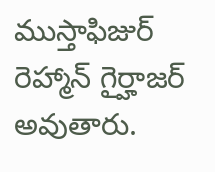ముస్తాఫిజుర్ రెహ్మాన్ గైర్హాజర్ అవుతారు.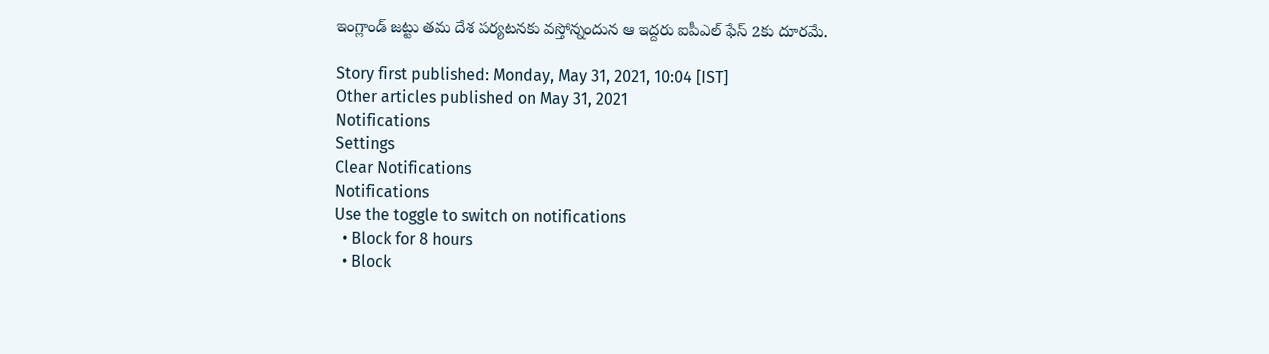ఇంగ్లాండ్‌ జట్టు తమ దేశ పర్యటనకు వస్తోన్నందున ఆ ఇద్దరు ఐపీఎల్ ఫేస్ 2కు దూరమే.

Story first published: Monday, May 31, 2021, 10:04 [IST]
Other articles published on May 31, 2021
Notifications
Settings
Clear Notifications
Notifications
Use the toggle to switch on notifications
  • Block for 8 hours
  • Block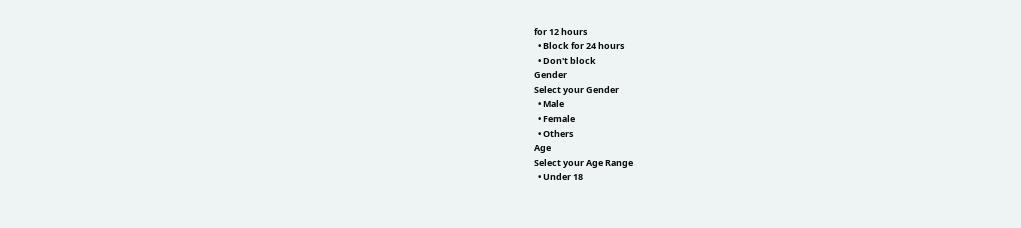for 12 hours
  • Block for 24 hours
  • Don't block
Gender
Select your Gender
  • Male
  • Female
  • Others
Age
Select your Age Range
  • Under 18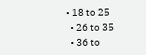• 18 to 25
  • 26 to 35
  • 36 to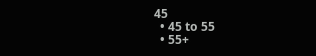45
  • 45 to 55
  • 55+